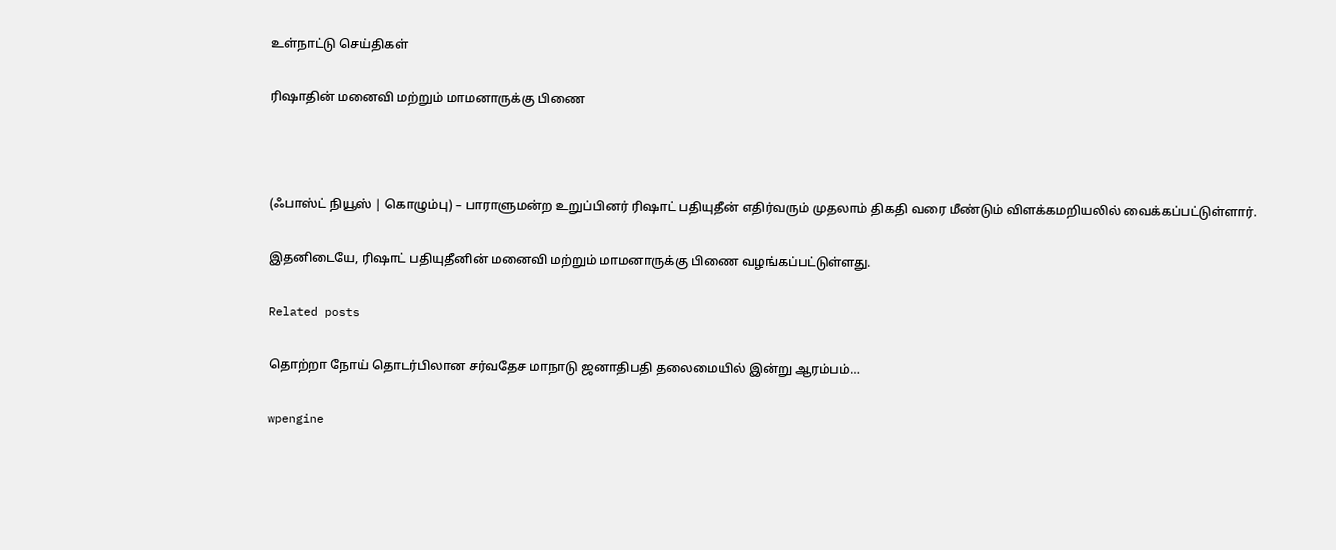உள்நாட்டு செய்திகள்

ரிஷாதின் மனைவி மற்றும் மாமனாருக்கு பிணை



(ஃபாஸ்ட் நியூஸ் | கொழும்பு) – பாராளுமன்ற உறுப்பினர் ரிஷாட் பதியுதீன் எதிர்வரும் முதலாம் திகதி வரை மீண்டும் விளக்கமறியலில் வைக்கப்பட்டுள்ளார்.

இதனிடையே, ரிஷாட் பதியுதீனின் மனைவி மற்றும் மாமனாருக்கு பிணை வழங்கப்பட்டுள்ளது.

Related posts

தொற்றா நோய் தொடர்பிலான சர்வதேச மாநாடு ஜனாதிபதி தலைமையில் இன்று ஆரம்பம்…

wpengine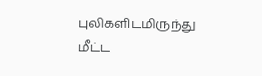புலிகளிடமிருந்து மீட்ட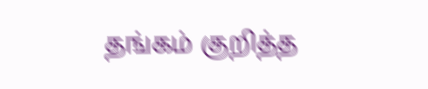தங்கம் குறித்த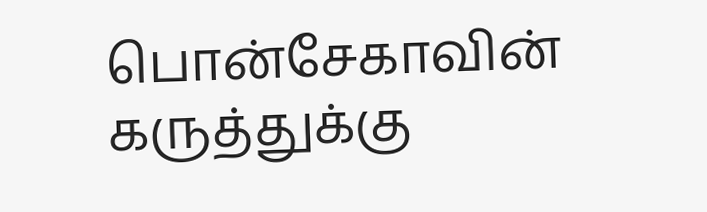பொன்சேகாவின் கருத்துக்கு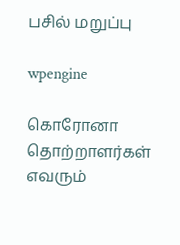பசில் மறுப்பு

wpengine

கொரோனா தொற்றாளர்கள் எவரும்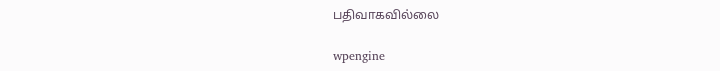பதிவாகவில்லை

wpengine